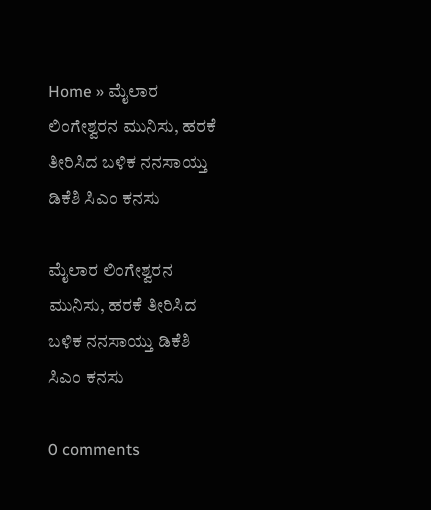Home » ಮೈಲಾರ ಲಿಂಗೇಶ್ವರನ ಮುನಿಸು, ಹರಕೆ ತೀರಿಸಿದ ಬಳಿಕ ನನಸಾಯ್ತು ಡಿಕೆಶಿ ಸಿಎಂ ಕನಸು

ಮೈಲಾರ ಲಿಂಗೇಶ್ವರನ ಮುನಿಸು, ಹರಕೆ ತೀರಿಸಿದ ಬಳಿಕ ನನಸಾಯ್ತು ಡಿಕೆಶಿ ಸಿಎಂ ಕನಸು

0 comments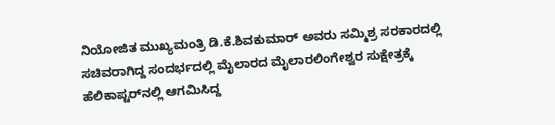ನಿಯೋಜಿತ ಮುಖ್ಯಮಂತ್ರಿ ಡಿ.ಕೆ.ಶಿವಕುಮಾರ್‌ ಅವರು ಸಮ್ಮಿಶ್ರ ಸರಕಾರದಲ್ಲಿ ಸಚಿವರಾಗಿದ್ದ ಸಂದರ್ಭದಲ್ಲಿ ಮೈಲಾರದ ಮೈಲಾರಲಿಂಗೇಶ್ವರ ಸುಕ್ಷೇತ್ರಕ್ಕೆ ಹೆಲಿಕಾಪ್ಟರ್‌ನಲ್ಲಿ ಆಗಮಿಸಿದ್ದ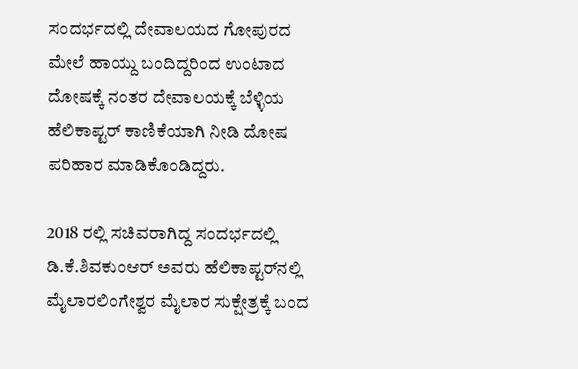ಸಂದರ್ಭದಲ್ಲಿ ದೇವಾಲಯದ ಗೋಪುರದ ಮೇಲೆ ಹಾಯ್ದು ಬಂದಿದ್ದರಿಂದ ಉಂಟಾದ ದೋಷಕ್ಕೆ ನಂತರ ದೇವಾಲಯಕ್ಕೆ ಬೆಳ್ಳಿಯ ಹೆಲಿಕಾಪ್ಟರ್‌ ಕಾಣಿಕೆಯಾಗಿ ನೀಡಿ ದೋಷ ಪರಿಹಾರ ಮಾಡಿಕೊಂಡಿದ್ದರು.

2018 ರಲ್ಲಿ ಸಚಿವರಾಗಿದ್ದ ಸಂದರ್ಭದಲ್ಲಿ ಡಿ.ಕೆ.ಶಿವಕುಂಆರ್‌ ಅವರು ಹೆಲಿಕಾಪ್ಟರ್‌ನಲ್ಲಿ ಮೈಲಾರಲಿಂಗೇಶ್ವರ ಮೈಲಾರ ಸುಕ್ಷೇತ್ರಕ್ಕೆ ಬಂದ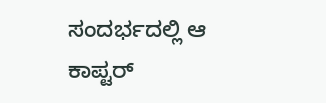ಸಂದರ್ಭದಲ್ಲಿ ಆ ಕಾಪ್ಟರ್‌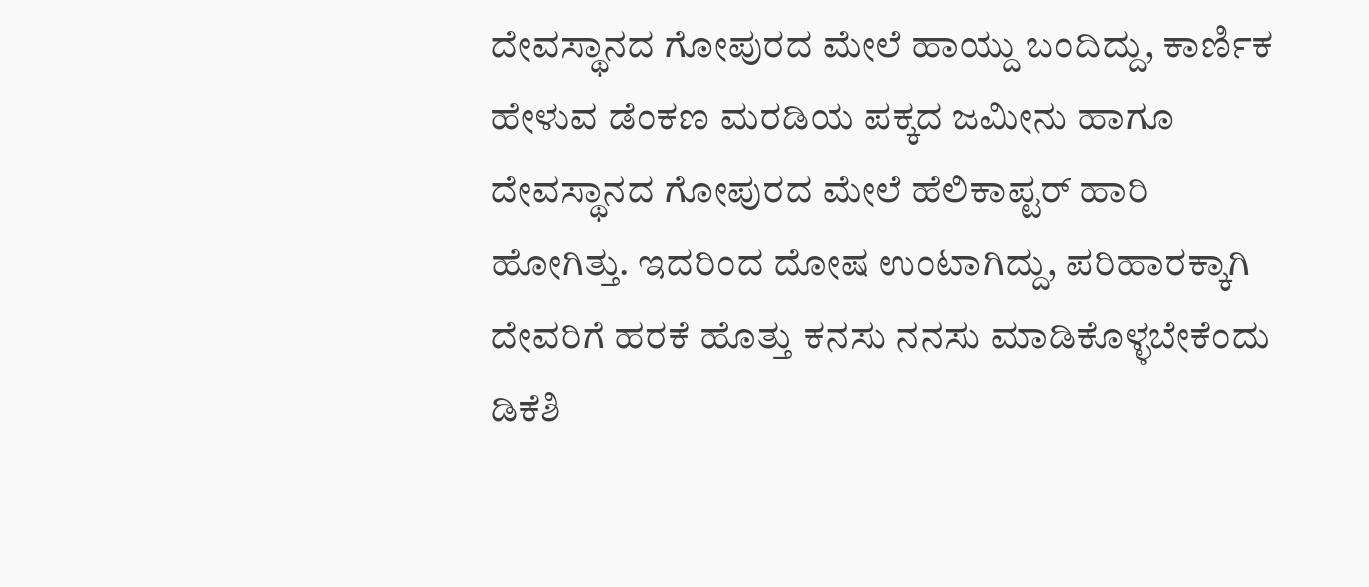ದೇವಸ್ಥಾನದ ಗೋಪುರದ ಮೇಲೆ ಹಾಯ್ದು ಬಂದಿದ್ದು, ಕಾರ್ಣಿಕ ಹೇಳುವ ಡೆಂಕಣ ಮರಡಿಯ ಪಕ್ಕದ ಜಮೀನು ಹಾಗೂ ದೇವಸ್ಥಾನದ ಗೋಪುರದ ಮೇಲೆ ಹೆಲಿಕಾಪ್ಟರ್‌ ಹಾರಿ ಹೋಗಿತ್ತು. ಇದರಿಂದ ದೋಷ ಉಂಟಾಗಿದ್ದು, ಪರಿಹಾರಕ್ಕಾಗಿ ದೇವರಿಗೆ ಹರಕೆ ಹೊತ್ತು ಕನಸು ನನಸು ಮಾಡಿಕೊಳ್ಳಬೇಕೆಂದು ಡಿಕೆಶಿ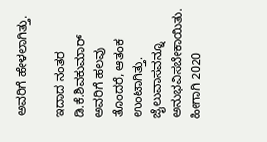ಅವರಿಗೆ ಹೇಳಲಾಗಿತ್ತು.

ಇದಾದ ನಂತರ ಡಿ.ಕೆ.ಶಿವಕುಮಾರ್‌ ಅವರಿಗೆ ಹಲವು ತೊಂದರೆ, ಆತಂಕ ಉಂಟಾಗಿತ್ತು. ಜೈಲುವಾಸವನ್ನೂ ಅನುಭವಿಸಬೇಕಾಯಿತು. ಹೀಗಾಗಿ 2020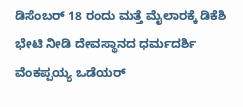ಡಿಸೆಂಬರ್‌ 18 ರಂದು ಮತ್ತೆ ಮೈಲಾರಕ್ಕೆ ಡಿಕೆಶಿ ಭೇಟಿ ನೀಡಿ ದೇವಸ್ಥಾನದ ಧರ್ಮದರ್ಶಿ ವೆಂಕಪ್ಪಯ್ಯ ಒಡೆಯರ್‌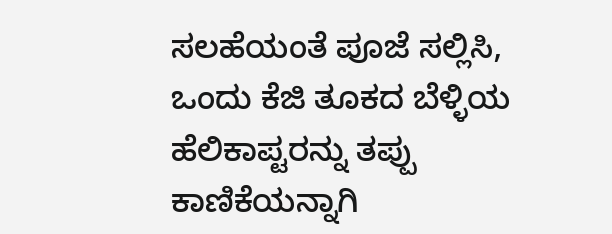ಸಲಹೆಯಂತೆ ಪೂಜೆ ಸಲ್ಲಿಸಿ, ಒಂದು ಕೆಜಿ ತೂಕದ ಬೆಳ್ಳಿಯ ಹೆಲಿಕಾಪ್ಟರನ್ನು ತಪ್ಪು ಕಾಣಿಕೆಯನ್ನಾಗಿ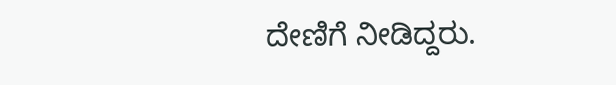ದೇಣಿಗೆ ನೀಡಿದ್ದರು.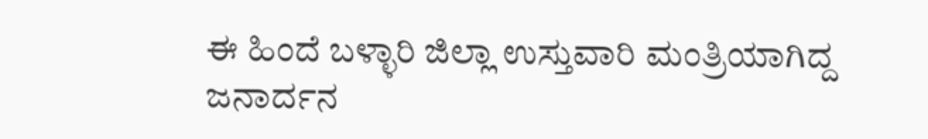ಈ ಹಿಂದೆ ಬಳ್ಳಾರಿ ಜಿಲ್ಲಾ ಉಸ್ತುವಾರಿ ಮಂತ್ರಿಯಾಗಿದ್ದ ಜನಾರ್ದನ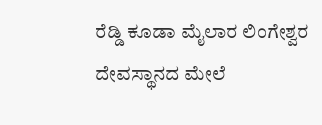ರೆಡ್ಡಿ ಕೂಡಾ ಮೈಲಾರ ಲಿಂಗೇಶ್ವರ ದೇವಸ್ಥಾನದ ಮೇಲೆ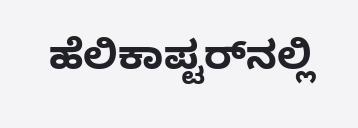ಹೆಲಿಕಾಪ್ಟರ್‌ನಲ್ಲಿ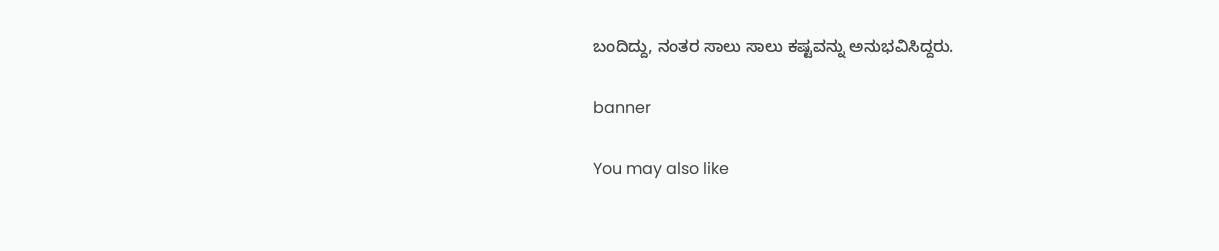ಬಂದಿದ್ದು, ನಂತರ ಸಾಲು ಸಾಲು ಕಷ್ಟವನ್ನು ಅನುಭವಿಸಿದ್ದರು.

banner

You may also like